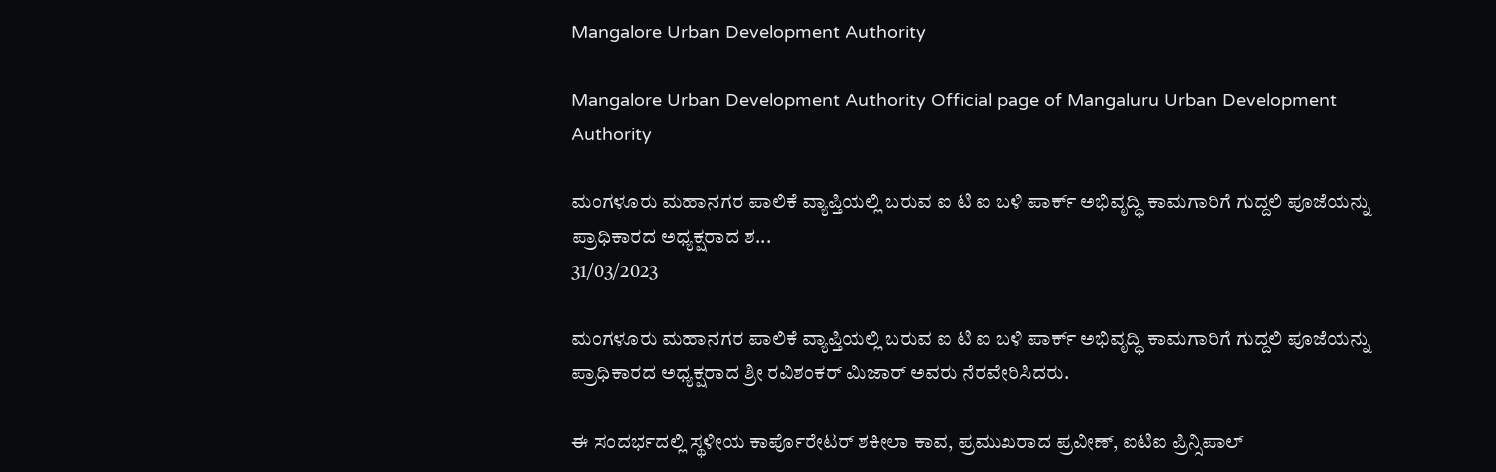Mangalore Urban Development Authority

Mangalore Urban Development Authority Official page of Mangaluru Urban Development Authority

ಮಂಗಳೂರು ಮಹಾನಗರ ಪಾಲಿಕೆ ವ್ಯಾಪ್ತಿಯಲ್ಲಿ ಬರುವ ಐ ಟಿ ಐ ಬಳಿ ಪಾರ್ಕ್ ಅಭಿವೃದ್ಧಿ ಕಾಮಗಾರಿಗೆ ಗುದ್ದಲಿ ಪೂಜೆಯನ್ನು ಪ್ರಾಧಿಕಾರದ ಅಧ್ಯಕ್ಷರಾದ ಶ...
31/03/2023

ಮಂಗಳೂರು ಮಹಾನಗರ ಪಾಲಿಕೆ ವ್ಯಾಪ್ತಿಯಲ್ಲಿ ಬರುವ ಐ ಟಿ ಐ ಬಳಿ ಪಾರ್ಕ್ ಅಭಿವೃದ್ಧಿ ಕಾಮಗಾರಿಗೆ ಗುದ್ದಲಿ ಪೂಜೆಯನ್ನು ಪ್ರಾಧಿಕಾರದ ಅಧ್ಯಕ್ಷರಾದ ಶ್ರೀ ರವಿಶಂಕರ್ ಮಿಜಾರ್ ಅವರು ನೆರವೇರಿಸಿದರು.

ಈ ಸಂದರ್ಭದಲ್ಲಿ ಸ್ಥಳೀಯ ಕಾರ್ಪೊರೇಟರ್ ಶಕೀಲಾ ಕಾವ, ಪ್ರಮುಖರಾದ ಪ್ರವೀಣ್, ಐಟಿಐ ಪ್ರಿನ್ಸಿಪಾಲ್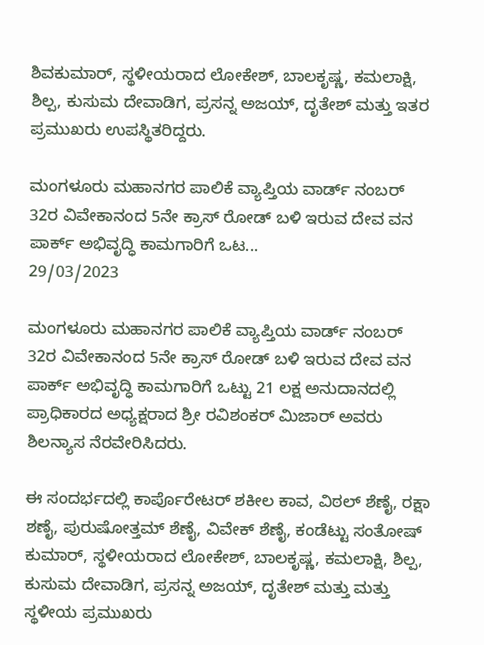ಶಿವಕುಮಾರ್, ಸ್ಥಳೀಯರಾದ ಲೋಕೇಶ್, ಬಾಲಕೃಷ್ಣ, ಕಮಲಾಕ್ಷಿ, ಶಿಲ್ಪ, ಕುಸುಮ ದೇವಾಡಿಗ, ಪ್ರಸನ್ನ ಅಜಯ್, ದೃತೇಶ್ ಮತ್ತು ಇತರ ಪ್ರಮುಖರು ಉಪಸ್ಥಿತರಿದ್ದರು.

ಮಂಗಳೂರು ಮಹಾನಗರ ಪಾಲಿಕೆ ವ್ಯಾಪ್ತಿಯ ವಾರ್ಡ್ ನಂಬರ್ 32ರ ವಿವೇಕಾನಂದ 5ನೇ ಕ್ರಾಸ್ ರೋಡ್ ಬಳಿ ಇರುವ ದೇವ ವನ ಪಾರ್ಕ್ ಅಭಿವೃದ್ಧಿ ಕಾಮಗಾರಿಗೆ ಒಟ...
29/03/2023

ಮಂಗಳೂರು ಮಹಾನಗರ ಪಾಲಿಕೆ ವ್ಯಾಪ್ತಿಯ ವಾರ್ಡ್ ನಂಬರ್ 32ರ ವಿವೇಕಾನಂದ 5ನೇ ಕ್ರಾಸ್ ರೋಡ್ ಬಳಿ ಇರುವ ದೇವ ವನ ಪಾರ್ಕ್ ಅಭಿವೃದ್ಧಿ ಕಾಮಗಾರಿಗೆ ಒಟ್ಟು 21 ಲಕ್ಷ ಅನುದಾನದಲ್ಲಿ ಪ್ರಾಧಿಕಾರದ ಅಧ್ಯಕ್ಷರಾದ ಶ್ರೀ ರವಿಶಂಕರ್ ಮಿಜಾರ್ ಅವರು ಶಿಲನ್ಯಾಸ ನೆರವೇರಿಸಿದರು.

ಈ ಸಂದರ್ಭದಲ್ಲಿ ಕಾರ್ಪೊರೇಟರ್ ಶಕೀಲ ಕಾವ, ವಿಠಲ್ ಶೆಣೈ, ರಕ್ಷಾ ಶಣೈ, ಪುರುಷೋತ್ತಮ್ ಶೆಣೈ, ವಿವೇಕ್ ಶೆಣೈ, ಕಂಡೆಟ್ಟು ಸಂತೋಷ್ ಕುಮಾರ್, ಸ್ಥಳೀಯರಾದ ಲೋಕೇಶ್, ಬಾಲಕೃಷ್ಣ, ಕಮಲಾಕ್ಷಿ, ಶಿಲ್ಪ, ಕುಸುಮ ದೇವಾಡಿಗ, ಪ್ರಸನ್ನ ಅಜಯ್, ದೃತೇಶ್ ಮತ್ತು ಮತ್ತು ಸ್ಥಳೀಯ ಪ್ರಮುಖರು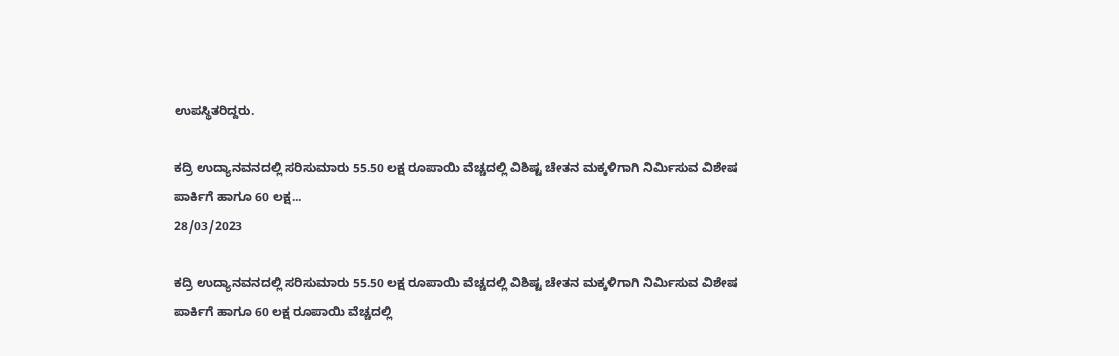ಉಪಸ್ಥಿತರಿದ್ದರು.

ಕದ್ರಿ ಉದ್ಯಾನವನದಲ್ಲಿ ಸರಿಸುಮಾರು 55.50 ಲಕ್ಷ ರೂಪಾಯಿ ವೆಚ್ಚದಲ್ಲಿ ವಿಶಿಷ್ಟ ಚೇತನ ಮಕ್ಕಳಿಗಾಗಿ ನಿರ್ಮಿಸುವ ವಿಶೇಷ ಪಾರ್ಕಿಗೆ ಹಾಗೂ 60 ಲಕ್ಷ...
28/03/2023

ಕದ್ರಿ ಉದ್ಯಾನವನದಲ್ಲಿ ಸರಿಸುಮಾರು 55.50 ಲಕ್ಷ ರೂಪಾಯಿ ವೆಚ್ಚದಲ್ಲಿ ವಿಶಿಷ್ಟ ಚೇತನ ಮಕ್ಕಳಿಗಾಗಿ ನಿರ್ಮಿಸುವ ವಿಶೇಷ ಪಾರ್ಕಿಗೆ ಹಾಗೂ 60 ಲಕ್ಷ ರೂಪಾಯಿ ವೆಚ್ಚದಲ್ಲಿ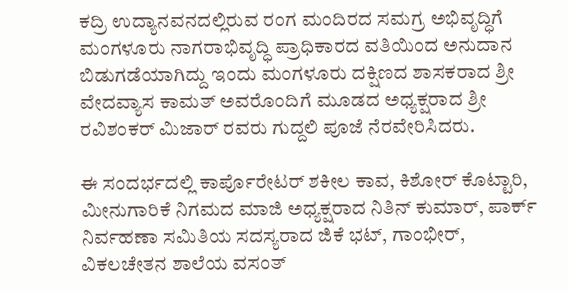ಕದ್ರಿ ಉದ್ಯಾನವನದಲ್ಲಿರುವ ರಂಗ ಮಂದಿರದ ಸಮಗ್ರ ಅಭಿವೃದ್ಧಿಗೆ ಮಂಗಳೂರು ನಾಗರಾಭಿವೃದ್ಧಿ ಪ್ರಾಧಿಕಾರದ ವತಿಯಿಂದ ಅನುದಾನ ಬಿಡುಗಡೆಯಾಗಿದ್ದು ಇಂದು ಮಂಗಳೂರು ದಕ್ಷಿಣದ ಶಾಸಕರಾದ ಶ್ರೀ ವೇದವ್ಯಾಸ ಕಾಮತ್ ಅವರೊಂದಿಗೆ ಮೂಡದ ಅಧ್ಯಕ್ಷರಾದ ಶ್ರೀ ರವಿಶಂಕರ್ ಮಿಜಾರ್ ರವರು ಗುದ್ದಲಿ ಪೂಜೆ ನೆರವೇರಿಸಿದರು.

ಈ ಸಂದರ್ಭದಲ್ಲಿ ಕಾರ್ಪೊರೇಟರ್ ಶಕೀಲ ಕಾವ, ಕಿಶೋರ್ ಕೊಟ್ಟಾರಿ, ಮೀನುಗಾರಿಕೆ ನಿಗಮದ ಮಾಜಿ ಅಧ್ಯಕ್ಷರಾದ ನಿತಿನ್ ಕುಮಾರ್, ಪಾರ್ಕ್ ನಿರ್ವಹಣಾ ಸಮಿತಿಯ ಸದಸ್ಯರಾದ ಜಿಕೆ ಭಟ್, ಗಾಂಭೀರ್, ವಿಕಲಚೇತನ ಶಾಲೆಯ ವಸಂತ್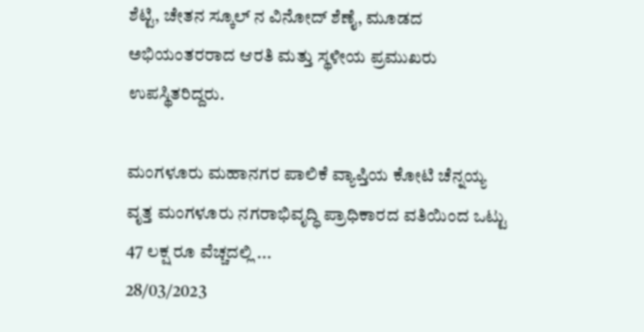ಶೆಟ್ಟಿ, ಚೇತನ ಸ್ಕೂಲ್ ನ ವಿನೋದ್ ಶೆಣೈ, ಮೂಡದ ಅಭಿಯಂತರರಾದ ಆರತಿ ಮತ್ತು ಸ್ಥಳೀಯ ಪ್ರಮುಖರು ಉಪಸ್ಥಿತರಿದ್ದರು.

ಮಂಗಳೂರು ಮಹಾನಗರ ಪಾಲಿಕೆ ವ್ಯಾಪ್ತಿಯ ಕೋಟಿ ಚೆನ್ನಯ್ಯ ವೃತ್ತ ಮಂಗಳೂರು ನಗರಾಭಿವೃದ್ಧಿ ಪ್ರಾಧಿಕಾರದ ವತಿಯಿಂದ ಒಟ್ಟು 47 ಲಕ್ಷ ರೂ ವೆಚ್ಚದಲ್ಲಿ ...
28/03/2023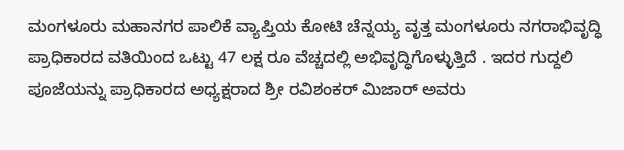ಮಂಗಳೂರು ಮಹಾನಗರ ಪಾಲಿಕೆ ವ್ಯಾಪ್ತಿಯ ಕೋಟಿ ಚೆನ್ನಯ್ಯ ವೃತ್ತ ಮಂಗಳೂರು ನಗರಾಭಿವೃದ್ಧಿ ಪ್ರಾಧಿಕಾರದ ವತಿಯಿಂದ ಒಟ್ಟು 47 ಲಕ್ಷ ರೂ ವೆಚ್ಚದಲ್ಲಿ ಅಭಿವೃದ್ಧಿಗೊಳ್ಳುತ್ತಿದೆ . ಇದರ ಗುದ್ದಲಿ ಪೂಜೆಯನ್ನು ಪ್ರಾಧಿಕಾರದ ಅಧ್ಯಕ್ಷರಾದ ಶ್ರೀ ರವಿಶಂಕರ್ ಮಿಜಾರ್ ಅವರು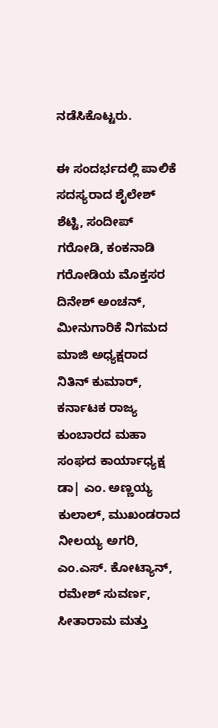ನಡೆಸಿಕೊಟ್ಟರು.

ಈ ಸಂದರ್ಭದಲ್ಲಿ ಪಾಲಿಕೆ ಸದಸ್ಯರಾದ ಶೈಲೇಶ್ ಶೆಟ್ಟಿ, ಸಂದೀಪ್ ಗರೋಡಿ, ಕಂಕನಾಡಿ ಗರೋಡಿಯ ಮೊಕ್ತಸರ ದಿನೇಶ್ ಅಂಚನ್, ಮೀನುಗಾರಿಕೆ ನಿಗಮದ ಮಾಜಿ ಅಧ್ಯಕ್ಷರಾದ ನಿತಿನ್ ಕುಮಾರ್, ಕರ್ನಾಟಕ ರಾಜ್ಯ ಕುಂಬಾರದ ಮಹಾ ಸಂಘದ ಕಾರ್ಯಾಧ್ಯಕ್ಷ ಡಾ| ಎಂ. ಅಣ್ಣಯ್ಯ ಕುಲಾಲ್, ಮುಖಂಡರಾದ ನೀಲಯ್ಯ ಅಗರಿ, ಎಂ.ಎಸ್. ಕೋಟ್ಯಾನ್, ರಮೇಶ್ ಸುವರ್ಣ, ಸೀತಾರಾಮ ಮತ್ತು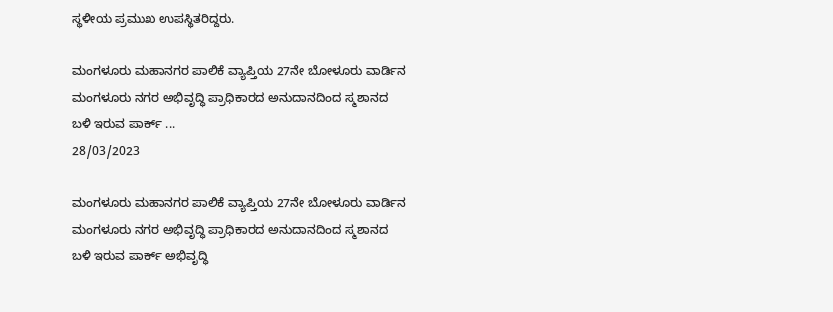ಸ್ಥಳೀಯ ಪ್ರಮುಖ ಉಪಸ್ಥಿತರಿದ್ದರು.

ಮಂಗಳೂರು ಮಹಾನಗರ ಪಾಲಿಕೆ ವ್ಯಾಪ್ತಿಯ 27ನೇ ಬೋಳೂರು ವಾರ್ಡಿನ ಮಂಗಳೂರು ನಗರ ಅಭಿವೃದ್ಧಿ ಪ್ರಾಧಿಕಾರದ ಅನುದಾನದಿಂದ ಸ್ಮಶಾನದ ಬಳಿ ಇರುವ ಪಾರ್ಕ್ ...
28/03/2023

ಮಂಗಳೂರು ಮಹಾನಗರ ಪಾಲಿಕೆ ವ್ಯಾಪ್ತಿಯ 27ನೇ ಬೋಳೂರು ವಾರ್ಡಿನ ಮಂಗಳೂರು ನಗರ ಅಭಿವೃದ್ಧಿ ಪ್ರಾಧಿಕಾರದ ಅನುದಾನದಿಂದ ಸ್ಮಶಾನದ ಬಳಿ ಇರುವ ಪಾರ್ಕ್ ಅಭಿವೃದ್ಧಿ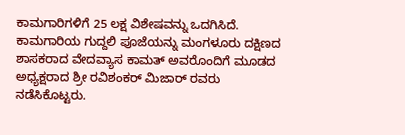ಕಾಮಗಾರಿಗಳಿಗೆ 25 ಲಕ್ಷ ವಿಶೇಷವನ್ನು ಒದಗಿಸಿದೆ.
ಕಾಮಗಾರಿಯ ಗುದ್ದಲಿ ಪೂಜೆಯನ್ನು ಮಂಗಳೂರು ದಕ್ಷಿಣದ ಶಾಸಕರಾದ ವೇದವ್ಯಾಸ ಕಾಮತ್ ಅವರೊಂದಿಗೆ ಮೂಡದ ಅಧ್ಯಕ್ಷರಾದ ಶ್ರೀ ರವಿಶಂಕರ್ ಮಿಜಾರ್ ರವರು ನಡೆಸಿಕೊಟ್ಟರು.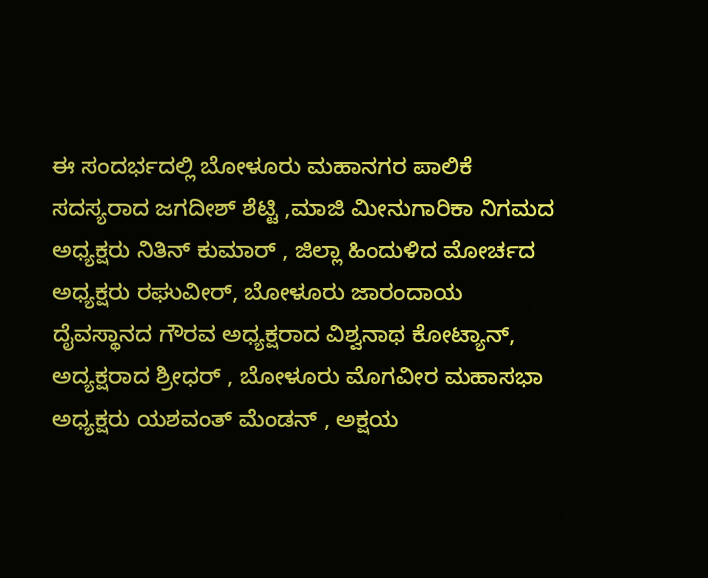ಈ ಸಂದರ್ಭದಲ್ಲಿ ಬೋಳೂರು ಮಹಾನಗರ ಪಾಲಿಕೆ ಸದಸ್ಯರಾದ ಜಗದೀಶ್ ಶೆಟ್ಟಿ ,ಮಾಜಿ ಮೀನುಗಾರಿಕಾ ನಿಗಮದ ಅಧ್ಯಕ್ಷರು ನಿತಿನ್ ಕುಮಾರ್ , ಜಿಲ್ಲಾ ಹಿಂದುಳಿದ ಮೋರ್ಚದ ಅಧ್ಯಕ್ಷರು ರಘುವೀರ್, ಬೋಳೂರು ಜಾರಂದಾಯ ದೈವಸ್ಥಾನದ ಗೌರವ ಅಧ್ಯಕ್ಷರಾದ ವಿಶ್ವನಾಥ ಕೋಟ್ಯಾನ್, ಅದ್ಯಕ್ಷರಾದ ಶ್ರೀಧರ್ , ಬೋಳೂರು ಮೊಗವೀರ ಮಹಾಸಭಾ ಅಧ್ಯಕ್ಷರು ಯಶವಂತ್ ಮೆಂಡನ್ , ಅಕ್ಷಯ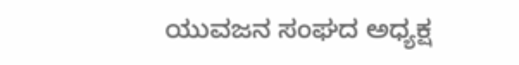ಯುವಜನ ಸಂಘದ ಅಧ್ಯಕ್ಷ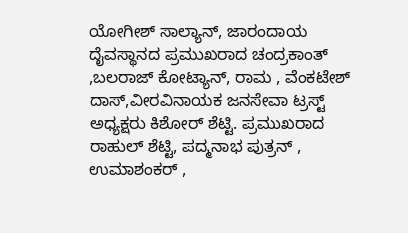ಯೋಗೀಶ್ ಸಾಲ್ಯಾನ್, ಜಾರಂದಾಯ ದೈವಸ್ಥಾನದ ಪ್ರಮುಖರಾದ ಚಂದ್ರಕಾಂತ್ ,ಬಲರಾಜ್ ಕೋಟ್ಯಾನ್, ರಾಮ , ವೆಂಕಟೇಶ್ ದಾಸ್,ವೀರವಿನಾಯಕ ಜನಸೇವಾ ಟ್ರಸ್ಟ್ ಅಧ್ಯಕ್ಷರು ಕಿಶೋರ್ ಶೆಟ್ಟಿ. ಪ್ರಮುಖರಾದ ರಾಹುಲ್ ಶೆಟ್ಟಿ, ಪದ್ಮನಾಭ ಪುತ್ರನ್ , ಉಮಾಶಂಕರ್ ,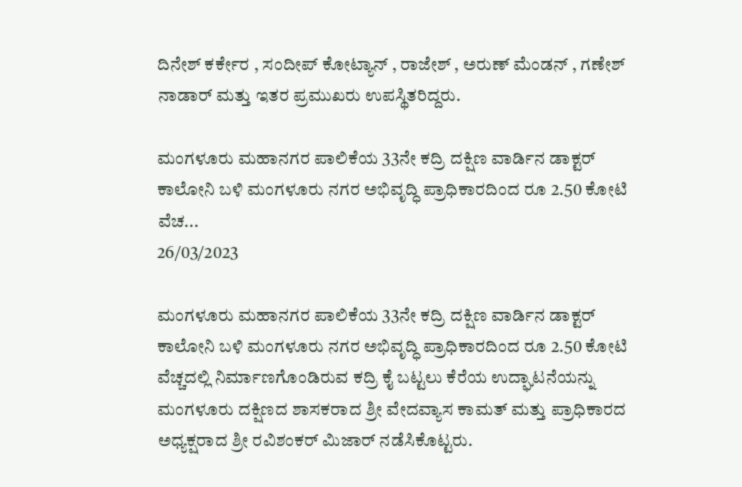ದಿನೇಶ್ ಕರ್ಕೇರ , ಸಂದೀಪ್ ಕೋಟ್ಯಾನ್ , ರಾಜೇಶ್ , ಅರುಣ್ ಮೆಂಡನ್ , ಗಣೇಶ್ ನಾಡಾರ್ ಮತ್ತು ಇತರ ಪ್ರಮುಖರು ಉಪಸ್ಥಿತರಿದ್ದರು.

ಮಂಗಳೂರು ಮಹಾನಗರ ಪಾಲಿಕೆಯ 33ನೇ ಕದ್ರಿ ದಕ್ಷಿಣ ವಾರ್ಡಿನ ಡಾಕ್ಟರ್ ಕಾಲೋನಿ ಬಳಿ ಮಂಗಳೂರು ನಗರ ಅಭಿವೃದ್ಧಿ ಪ್ರಾಧಿಕಾರದಿಂದ ರೂ 2.50 ಕೋಟಿ ವೆಚ...
26/03/2023

ಮಂಗಳೂರು ಮಹಾನಗರ ಪಾಲಿಕೆಯ 33ನೇ ಕದ್ರಿ ದಕ್ಷಿಣ ವಾರ್ಡಿನ ಡಾಕ್ಟರ್ ಕಾಲೋನಿ ಬಳಿ ಮಂಗಳೂರು ನಗರ ಅಭಿವೃದ್ಧಿ ಪ್ರಾಧಿಕಾರದಿಂದ ರೂ 2.50 ಕೋಟಿ ವೆಚ್ಚದಲ್ಲಿ ನಿರ್ಮಾಣಗೊಂಡಿರುವ ಕದ್ರಿ ಕೈ ಬಟ್ಟಲು ಕೆರೆಯ ಉದ್ಘಾಟನೆಯನ್ನು ಮಂಗಳೂರು ದಕ್ಷಿಣದ ಶಾಸಕರಾದ ಶ್ರೀ ವೇದವ್ಯಾಸ ಕಾಮತ್ ಮತ್ತು ಪ್ರಾಧಿಕಾರದ ಅಧ್ಯಕ್ಷರಾದ ಶ್ರೀ ರವಿಶಂಕರ್ ಮಿಜಾರ್ ನಡೆಸಿಕೊಟ್ಟರು.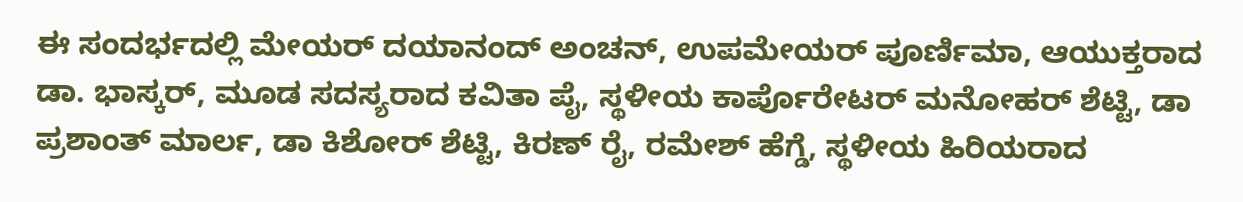ಈ ಸಂದರ್ಭದಲ್ಲಿ ಮೇಯರ್ ದಯಾನಂದ್ ಅಂಚನ್, ಉಪಮೇಯರ್ ಪೂರ್ಣಿಮಾ, ಆಯುಕ್ತರಾದ ಡಾ. ಭಾಸ್ಕರ್, ಮೂಡ ಸದಸ್ಯರಾದ ಕವಿತಾ ಪೈ, ಸ್ಥಳೀಯ ಕಾರ್ಪೊರೇಟರ್ ಮನೋಹರ್ ಶೆಟ್ಟಿ, ಡಾ ಪ್ರಶಾಂತ್ ಮಾರ್ಲ, ಡಾ ಕಿಶೋರ್ ಶೆಟ್ಟಿ, ಕಿರಣ್ ರೈ, ರಮೇಶ್ ಹೆಗ್ಡೆ, ಸ್ಥಳೀಯ ಹಿರಿಯರಾದ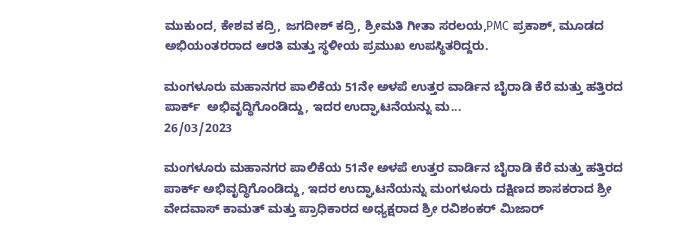ಮುಕುಂದ, ಕೇಶವ ಕದ್ರಿ, ಜಗದೀಶ್ ಕದ್ರಿ, ಶ್ರೀಮತಿ ಗೀತಾ ಸರಲಯ,PMC ಪ್ರಕಾಶ್, ಮೂಡದ ಅಭಿಯಂತರರಾದ ಆರತಿ ಮತ್ತು ಸ್ಥಳೀಯ ಪ್ರಮುಖ ಉಪಸ್ಥಿತರಿದ್ದರು.

ಮಂಗಳೂರು ಮಹಾನಗರ ಪಾಲಿಕೆಯ 51ನೇ ಅಳಪೆ ಉತ್ತರ ವಾರ್ಡಿನ ಬೈರಾಡಿ ಕೆರೆ ಮತ್ತು ಹತ್ತಿರದ ಪಾರ್ಕ್  ಅಭಿವೃದ್ಧಿಗೊಂಡಿದ್ದು, ಇದರ ಉದ್ಘಾಟನೆಯನ್ನು ಮ...
26/03/2023

ಮಂಗಳೂರು ಮಹಾನಗರ ಪಾಲಿಕೆಯ 51ನೇ ಅಳಪೆ ಉತ್ತರ ವಾರ್ಡಿನ ಬೈರಾಡಿ ಕೆರೆ ಮತ್ತು ಹತ್ತಿರದ ಪಾರ್ಕ್ ಅಭಿವೃದ್ಧಿಗೊಂಡಿದ್ದು, ಇದರ ಉದ್ಘಾಟನೆಯನ್ನು ಮಂಗಳೂರು ದಕ್ಷಿಣದ ಶಾಸಕರಾದ ಶ್ರೀ ವೇದವಾಸ್ ಕಾಮತ್ ಮತ್ತು ಪ್ರಾಧಿಕಾರದ ಅಧ್ಯಕ್ಷರಾದ ಶ್ರೀ ರವಿಶಂಕರ್ ಮಿಜಾರ್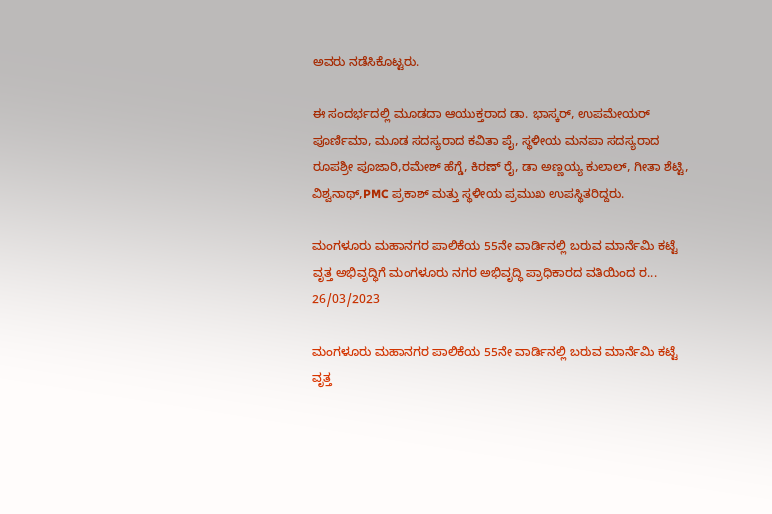ಅವರು ನಡೆಸಿಕೊಟ್ಟರು.

ಈ ಸಂದರ್ಭದಲ್ಲಿ ಮೂಡದಾ ಆಯುಕ್ತರಾದ ಡಾ. ಭಾಸ್ಕರ್, ಉಪಮೇಯರ್ ಪೂರ್ಣಿಮಾ, ಮೂಡ ಸದಸ್ಯರಾದ ಕವಿತಾ ಪೈ, ಸ್ಥಳೀಯ ಮನಪಾ ಸದಸ್ಯರಾದ ರೂಪಶ್ರೀ ಪೂಜಾರಿ,ರಮೇಶ್ ಹೆಗ್ಡೆ, ಕಿರಣ್ ರೈ, ಡಾ ಅಣ್ಣಯ್ಯ ಕುಲಾಲ್, ಗೀತಾ ಶೆಟ್ಟಿ, ವಿಶ್ವನಾಥ್,PMC ಪ್ರಕಾಶ್ ಮತ್ತು ಸ್ಥಳೀಯ ಪ್ರಮುಖ ಉಪಸ್ಥಿತರಿದ್ದರು.

ಮಂಗಳೂರು ಮಹಾನಗರ ಪಾಲಿಕೆಯ 55ನೇ ವಾರ್ಡಿನಲ್ಲಿ ಬರುವ ಮಾರ್ನೆಮಿ ಕಟ್ಟೆ ವೃತ್ತ ಅಭಿವೃದ್ಧಿಗೆ ಮಂಗಳೂರು ನಗರ ಅಭಿವೃದ್ಧಿ ಪ್ರಾಧಿಕಾರದ ವತಿಯಿಂದ ರ...
26/03/2023

ಮಂಗಳೂರು ಮಹಾನಗರ ಪಾಲಿಕೆಯ 55ನೇ ವಾರ್ಡಿನಲ್ಲಿ ಬರುವ ಮಾರ್ನೆಮಿ ಕಟ್ಟೆ ವೃತ್ತ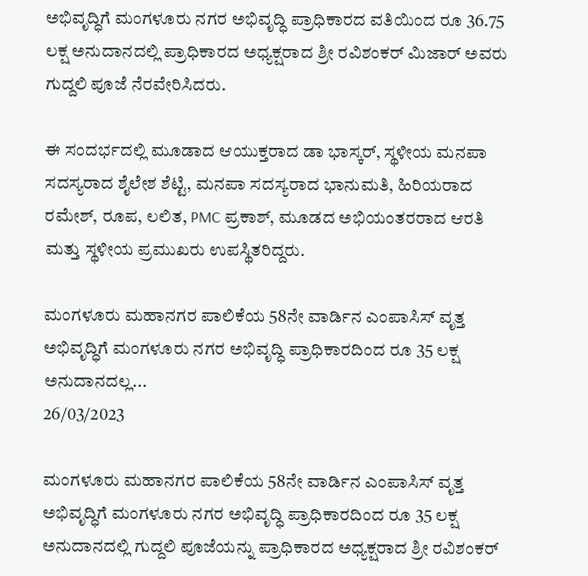ಅಭಿವೃದ್ಧಿಗೆ ಮಂಗಳೂರು ನಗರ ಅಭಿವೃದ್ಧಿ ಪ್ರಾಧಿಕಾರದ ವತಿಯಿಂದ ರೂ 36.75 ಲಕ್ಷ ಅನುದಾನದಲ್ಲಿ ಪ್ರಾಧಿಕಾರದ ಅಧ್ಯಕ್ಷರಾದ ಶ್ರೀ ರವಿಶಂಕರ್ ಮಿಜಾರ್ ಅವರು ಗುದ್ದಲಿ ಪೂಜೆ ನೆರವೇರಿಸಿದರು.

ಈ ಸಂದರ್ಭದಲ್ಲಿ ಮೂಡಾದ ಆಯುಕ್ತರಾದ ಡಾ ಭಾಸ್ಕರ್, ಸ್ಥಳೀಯ ಮನಪಾ ಸದಸ್ಯರಾದ ಶೈಲೇಶ ಶೆಟ್ಟಿ, ಮನಪಾ ಸದಸ್ಯರಾದ ಭಾನುಮತಿ, ಹಿರಿಯರಾದ ರಮೇಶ್, ರೂಪ, ಲಲಿತ, PMC ಪ್ರಕಾಶ್, ಮೂಡದ ಅಭಿಯಂತರರಾದ ಆರತಿ ಮತ್ತು ಸ್ಥಳೀಯ ಪ್ರಮುಖರು ಉಪಸ್ಥಿತರಿದ್ದರು.

ಮಂಗಳೂರು ಮಹಾನಗರ ಪಾಲಿಕೆಯ 58ನೇ ವಾರ್ಡಿನ ಎಂಪಾಸಿಸ್ ವೃತ್ತ ಅಭಿವೃದ್ಧಿಗೆ ಮಂಗಳೂರು ನಗರ ಅಭಿವೃದ್ಧಿ ಪ್ರಾಧಿಕಾರದಿಂದ ರೂ 35 ಲಕ್ಷ ಅನುದಾನದಲ್ಲ...
26/03/2023

ಮಂಗಳೂರು ಮಹಾನಗರ ಪಾಲಿಕೆಯ 58ನೇ ವಾರ್ಡಿನ ಎಂಪಾಸಿಸ್ ವೃತ್ತ ಅಭಿವೃದ್ಧಿಗೆ ಮಂಗಳೂರು ನಗರ ಅಭಿವೃದ್ಧಿ ಪ್ರಾಧಿಕಾರದಿಂದ ರೂ 35 ಲಕ್ಷ ಅನುದಾನದಲ್ಲಿ ಗುದ್ದಲಿ ಪೂಜೆಯನ್ನು ಪ್ರಾಧಿಕಾರದ ಅಧ್ಯಕ್ಷರಾದ ಶ್ರೀ ರವಿಶಂಕರ್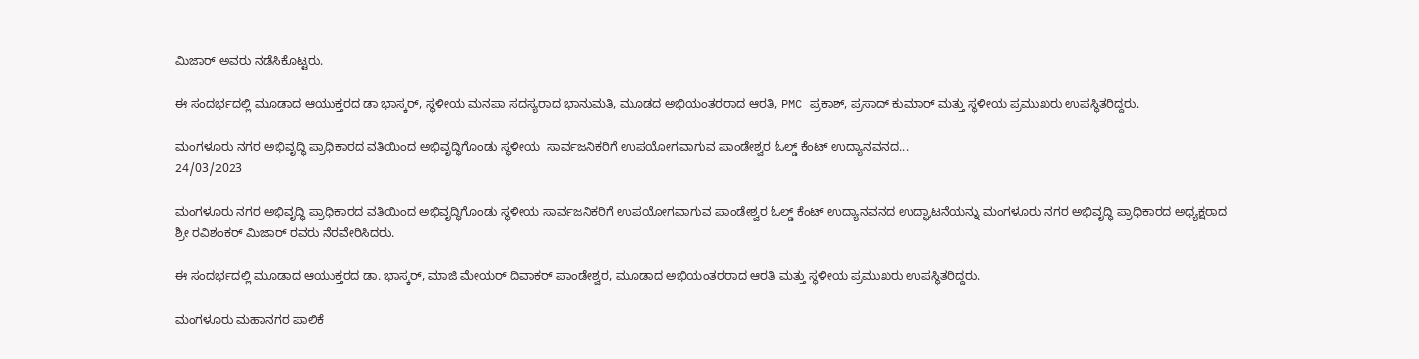ಮಿಜಾರ್ ಅವರು ನಡೆಸಿಕೊಟ್ಟರು.

ಈ ಸಂದರ್ಭದಲ್ಲಿ ಮೂಡಾದ ಆಯುಕ್ತರದ ಡಾ ಭಾಸ್ಕರ್, ಸ್ಥಳೀಯ ಮನಪಾ ಸದಸ್ಯರಾದ ಭಾನುಮತಿ, ಮೂಡದ ಅಭಿಯಂತರರಾದ ಆರತಿ, PMC ಪ್ರಕಾಶ್, ಪ್ರಸಾದ್ ಕುಮಾರ್ ಮತ್ತು ಸ್ಥಳೀಯ ಪ್ರಮುಖರು ಉಪಸ್ಥಿತರಿದ್ದರು.

ಮಂಗಳೂರು ನಗರ ಅಭಿವೃದ್ಧಿ ಪ್ರಾಧಿಕಾರದ ವತಿಯಿಂದ ಅಭಿವೃದ್ಧಿಗೊಂಡು ಸ್ಥಳೀಯ  ಸಾರ್ವಜನಿಕರಿಗೆ ಉಪಯೋಗವಾಗುವ ಪಾಂಡೇಶ್ವರ ಓಲ್ಡ್ ಕೆಂಟ್ ಉದ್ಯಾನವನದ...
24/03/2023

ಮಂಗಳೂರು ನಗರ ಅಭಿವೃದ್ಧಿ ಪ್ರಾಧಿಕಾರದ ವತಿಯಿಂದ ಅಭಿವೃದ್ಧಿಗೊಂಡು ಸ್ಥಳೀಯ ಸಾರ್ವಜನಿಕರಿಗೆ ಉಪಯೋಗವಾಗುವ ಪಾಂಡೇಶ್ವರ ಓಲ್ಡ್ ಕೆಂಟ್ ಉದ್ಯಾನವನದ ಉದ್ಘಾಟನೆಯನ್ನು ಮಂಗಳೂರು ನಗರ ಅಭಿವೃದ್ಧಿ ಪ್ರಾಧಿಕಾರದ ಅಧ್ಯಕ್ಷರಾದ ಶ್ರೀ ರವಿಶಂಕರ್ ಮಿಜಾರ್ ರವರು ನೆರವೇರಿಸಿದರು.

ಈ ಸಂದರ್ಭದಲ್ಲಿ ಮೂಡಾದ ಆಯುಕ್ತರದ ಡಾ. ಭಾಸ್ಕರ್, ಮಾಜಿ ಮೇಯರ್ ದಿವಾಕರ್ ಪಾಂಡೇಶ್ವರ, ಮೂಡಾದ ಅಭಿಯಂತರರಾದ ಆರತಿ ಮತ್ತು ಸ್ಥಳೀಯ ಪ್ರಮುಖರು ಉಪಸ್ಥಿತರಿದ್ದರು.

ಮಂಗಳೂರು ಮಹಾನಗರ ಪಾಲಿಕೆ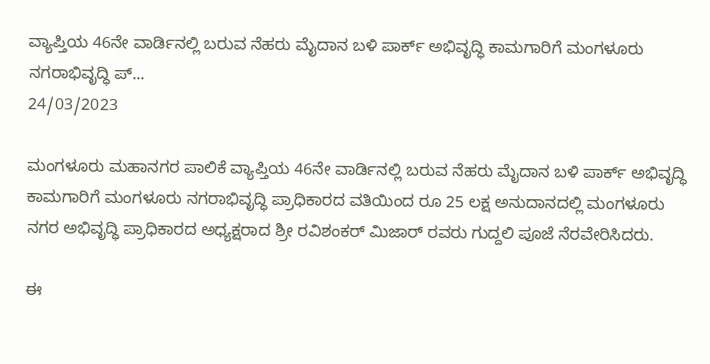ವ್ಯಾಪ್ತಿಯ 46ನೇ ವಾರ್ಡಿನಲ್ಲಿ ಬರುವ ನೆಹರು ಮೈದಾನ ಬಳಿ ಪಾರ್ಕ್ ಅಭಿವೃದ್ಧಿ ಕಾಮಗಾರಿಗೆ ಮಂಗಳೂರು ನಗರಾಭಿವೃದ್ಧಿ ಪ್...
24/03/2023

ಮಂಗಳೂರು ಮಹಾನಗರ ಪಾಲಿಕೆ ವ್ಯಾಪ್ತಿಯ 46ನೇ ವಾರ್ಡಿನಲ್ಲಿ ಬರುವ ನೆಹರು ಮೈದಾನ ಬಳಿ ಪಾರ್ಕ್ ಅಭಿವೃದ್ಧಿ ಕಾಮಗಾರಿಗೆ ಮಂಗಳೂರು ನಗರಾಭಿವೃದ್ಧಿ ಪ್ರಾಧಿಕಾರದ ವತಿಯಿಂದ ರೂ 25 ಲಕ್ಷ ಅನುದಾನದಲ್ಲಿ ಮಂಗಳೂರು ನಗರ ಅಭಿವೃದ್ಧಿ ಪ್ರಾಧಿಕಾರದ ಅಧ್ಯಕ್ಷರಾದ ಶ್ರೀ ರವಿಶಂಕರ್ ಮಿಜಾರ್ ರವರು ಗುದ್ದಲಿ ಪೂಜೆ ನೆರವೇರಿಸಿದರು.

ಈ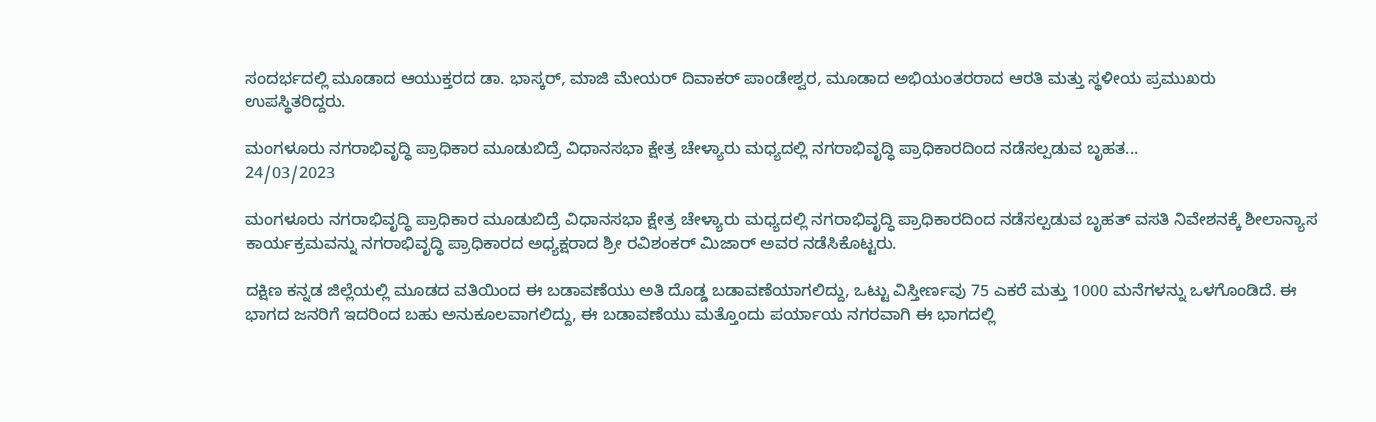ಸಂದರ್ಭದಲ್ಲಿ ಮೂಡಾದ ಆಯುಕ್ತರದ ಡಾ. ಭಾಸ್ಕರ್, ಮಾಜಿ ಮೇಯರ್ ದಿವಾಕರ್ ಪಾಂಡೇಶ್ವರ, ಮೂಡಾದ ಅಭಿಯಂತರರಾದ ಆರತಿ ಮತ್ತು ಸ್ಥಳೀಯ ಪ್ರಮುಖರು ಉಪಸ್ಥಿತರಿದ್ದರು.

ಮಂಗಳೂರು ನಗರಾಭಿವೃದ್ಧಿ ಪ್ರಾಧಿಕಾರ ಮೂಡುಬಿದ್ರೆ ವಿಧಾನಸಭಾ ಕ್ಷೇತ್ರ ಚೇಳ್ಯಾರು ಮಧ್ಯದಲ್ಲಿ ನಗರಾಭಿವೃದ್ಧಿ ಪ್ರಾಧಿಕಾರದಿಂದ ನಡೆಸಲ್ಪಡುವ ಬೃಹತ...
24/03/2023

ಮಂಗಳೂರು ನಗರಾಭಿವೃದ್ಧಿ ಪ್ರಾಧಿಕಾರ ಮೂಡುಬಿದ್ರೆ ವಿಧಾನಸಭಾ ಕ್ಷೇತ್ರ ಚೇಳ್ಯಾರು ಮಧ್ಯದಲ್ಲಿ ನಗರಾಭಿವೃದ್ಧಿ ಪ್ರಾಧಿಕಾರದಿಂದ ನಡೆಸಲ್ಪಡುವ ಬೃಹತ್ ವಸತಿ ನಿವೇಶನಕ್ಕೆ ಶೀಲಾನ್ಯಾಸ ಕಾರ್ಯಕ್ರಮವನ್ನು ನಗರಾಭಿವೃದ್ಧಿ ಪ್ರಾಧಿಕಾರದ ಅಧ್ಯಕ್ಷರಾದ ಶ್ರೀ ರವಿಶಂಕರ್ ಮಿಜಾರ್ ಅವರ ನಡೆಸಿಕೊಟ್ಟರು.

ದಕ್ಷಿಣ ಕನ್ನಡ ಜಿಲ್ಲೆಯಲ್ಲಿ ಮೂಡದ ವತಿಯಿಂದ ಈ ಬಡಾವಣೆಯು ಅತಿ ದೊಡ್ಡ ಬಡಾವಣೆಯಾಗಲಿದ್ದು, ಒಟ್ಟು ವಿಸ್ತೀರ್ಣವು 75 ಎಕರೆ ಮತ್ತು 1000 ಮನೆಗಳನ್ನು ಒಳಗೊಂಡಿದೆ. ಈ ಭಾಗದ ಜನರಿಗೆ ಇದರಿಂದ ಬಹು ಅನುಕೂಲವಾಗಲಿದ್ದು, ಈ ಬಡಾವಣೆಯು ಮತ್ತೊಂದು ಪರ್ಯಾಯ ನಗರವಾಗಿ ಈ ಭಾಗದಲ್ಲಿ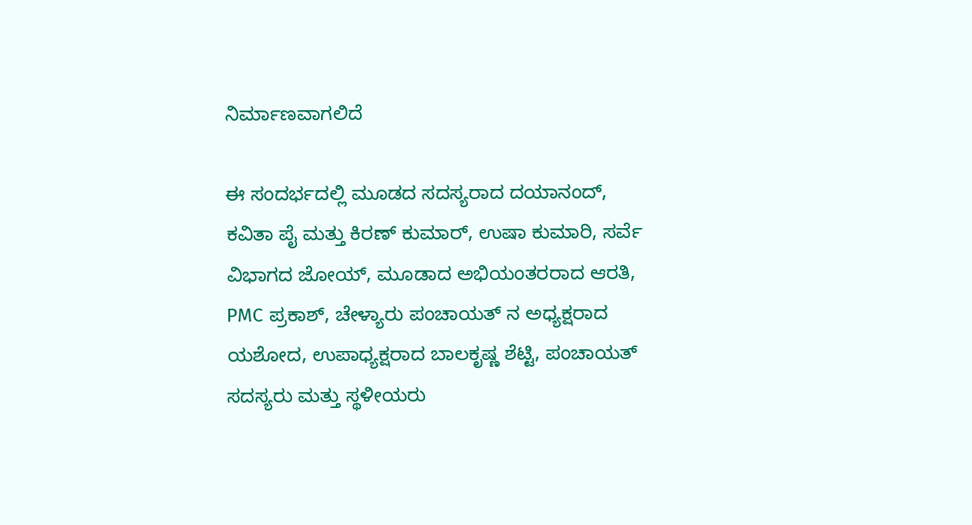ನಿರ್ಮಾಣವಾಗಲಿದೆ

ಈ ಸಂದರ್ಭದಲ್ಲಿ ಮೂಡದ ಸದಸ್ಯರಾದ ದಯಾನಂದ್, ಕವಿತಾ ಪೈ ಮತ್ತು ಕಿರಣ್ ಕುಮಾರ್, ಉಷಾ ಕುಮಾರಿ, ಸರ್ವೆ ವಿಭಾಗದ ಜೋಯ್, ಮೂಡಾದ ಅಭಿಯಂತರರಾದ ಆರತಿ, PMC ಪ್ರಕಾಶ್, ಚೇಳ್ಯಾರು ಪಂಚಾಯತ್ ನ ಅಧ್ಯಕ್ಷರಾದ ಯಶೋದ, ಉಪಾಧ್ಯಕ್ಷರಾದ ಬಾಲಕೃಷ್ಣ ಶೆಟ್ಟಿ, ಪಂಚಾಯತ್ ಸದಸ್ಯರು ಮತ್ತು ಸ್ಥಳೀಯರು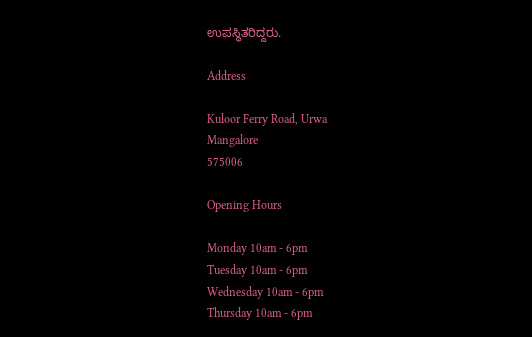ಉಪಸ್ಥಿತರಿದ್ದರು.

Address

Kuloor Ferry Road, Urwa
Mangalore
575006

Opening Hours

Monday 10am - 6pm
Tuesday 10am - 6pm
Wednesday 10am - 6pm
Thursday 10am - 6pm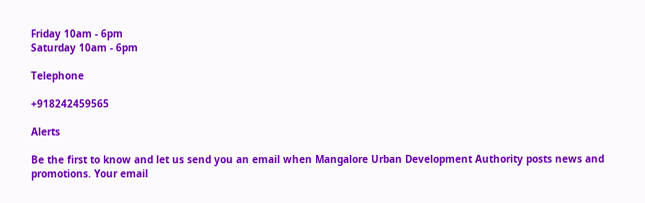Friday 10am - 6pm
Saturday 10am - 6pm

Telephone

+918242459565

Alerts

Be the first to know and let us send you an email when Mangalore Urban Development Authority posts news and promotions. Your email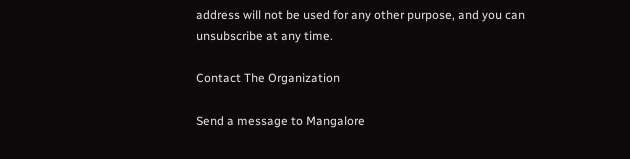address will not be used for any other purpose, and you can unsubscribe at any time.

Contact The Organization

Send a message to Mangalore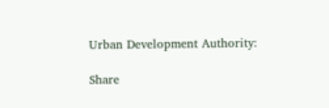Urban Development Authority:

Share